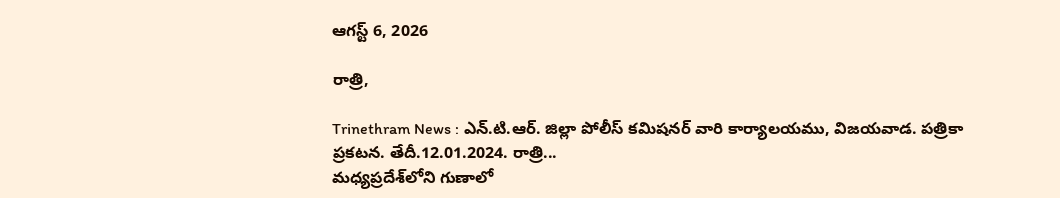ఆగస్ట్ 6, 2026

రాత్రి,

Trinethram News : ఎన్.టి.ఆర్. జిల్లా పోలీస్ కమిషనర్ వారి కార్యాలయము, విజయవాడ. పత్రికా ప్రకటన. తేదీ.12.01.2024. రాత్రి...
మధ్యప్రదేశ్‌లోని గుణాలో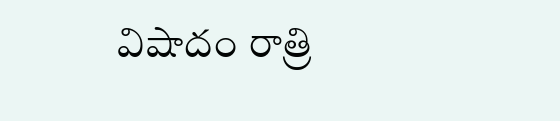విషాదం రాత్రి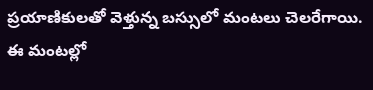ప్రయాణికులతో వెళ్తున్న బస్సులో మంటలు చెలరేగాయి. ఈ మంటల్లో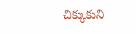చిక్కుకుని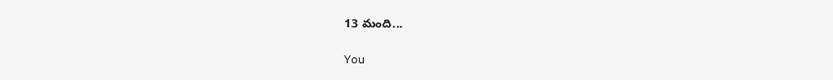13 మంది...

You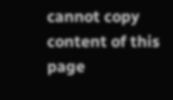cannot copy content of this page